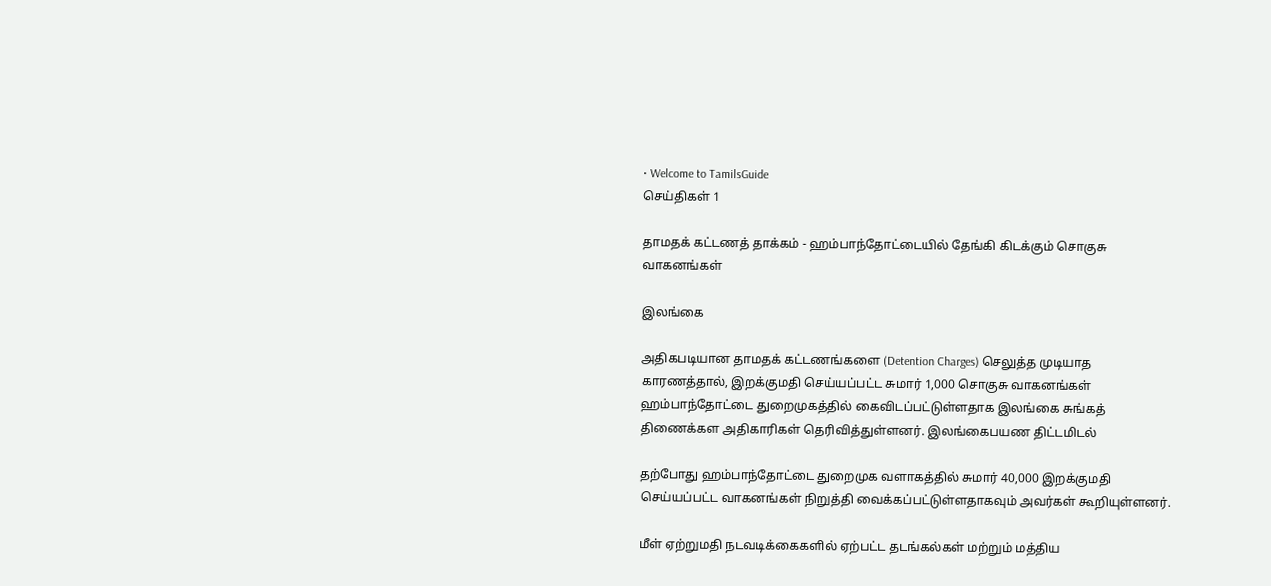• Welcome to TamilsGuide
செய்திகள் 1

தாமதக் கட்டணத் தாக்கம் - ஹம்பாந்தோட்டையில் தேங்கி கிடக்கும் சொகுசு வாகனங்கள்

இலங்கை

அதிகபடியான தாமதக் கட்டணங்களை (Detention Charges) செலுத்த முடியாத காரணத்தால், இறக்குமதி செய்யப்பட்ட சுமார் 1,000 சொகுசு வாகனங்கள் ஹம்பாந்தோட்டை துறைமுகத்தில் கைவிடப்பட்டுள்ளதாக இலங்கை சுங்கத் திணைக்கள அதிகாரிகள் தெரிவித்துள்ளனர். இலங்கைபயண திட்டமிடல்

தற்போது ஹம்பாந்தோட்டை துறைமுக வளாகத்தில் சுமார் 40,000 இறக்குமதி செய்யப்பட்ட வாகனங்கள் நிறுத்தி வைக்கப்பட்டுள்ளதாகவும் அவர்கள் கூறியுள்ளனர்.

மீள் ஏற்றுமதி நடவடிக்கைகளில் ஏற்பட்ட தடங்கல்கள் மற்றும் மத்திய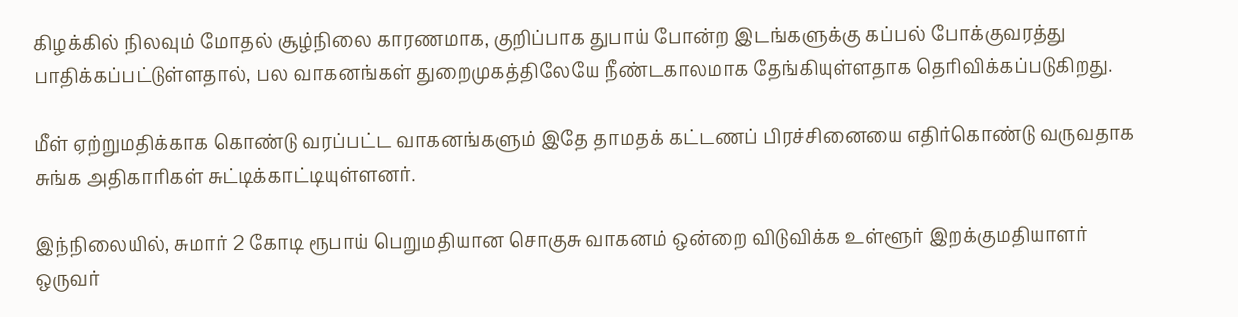கிழக்கில் நிலவும் மோதல் சூழ்நிலை காரணமாக, குறிப்பாக துபாய் போன்ற இடங்களுக்கு கப்பல் போக்குவரத்து பாதிக்கப்பட்டுள்ளதால், பல வாகனங்கள் துறைமுகத்திலேயே நீண்டகாலமாக தேங்கியுள்ளதாக தெரிவிக்கப்படுகிறது.

மீள் ஏற்றுமதிக்காக கொண்டு வரப்பட்ட வாகனங்களும் இதே தாமதக் கட்டணப் பிரச்சினையை எதிர்கொண்டு வருவதாக சுங்க அதிகாரிகள் சுட்டிக்காட்டியுள்ளனர்.

இந்நிலையில், சுமார் 2 கோடி ரூபாய் பெறுமதியான சொகுசு வாகனம் ஒன்றை விடுவிக்க உள்ளூர் இறக்குமதியாளர் ஒருவர்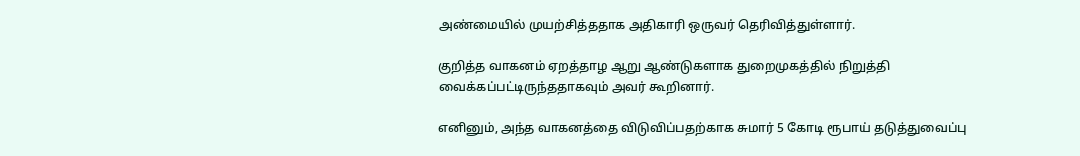அண்மையில் முயற்சித்ததாக அதிகாரி ஒருவர் தெரிவித்துள்ளார்.

குறித்த வாகனம் ஏறத்தாழ ஆறு ஆண்டுகளாக துறைமுகத்தில் நிறுத்தி வைக்கப்பட்டிருந்ததாகவும் அவர் கூறினார்.

எனினும், அந்த வாகனத்தை விடுவிப்பதற்காக சுமார் 5 கோடி ரூபாய் தடுத்துவைப்பு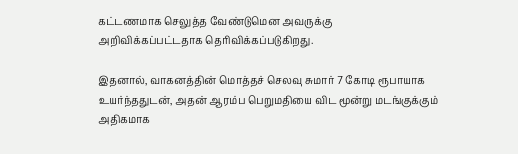கட்டணமாக செலுத்த வேண்டுமென அவருக்கு அறிவிக்கப்பட்டதாக தெரிவிக்கப்படுகிறது.

இதனால், வாகனத்தின் மொத்தச் செலவு சுமார் 7 கோடி ரூபாயாக உயர்ந்ததுடன், அதன் ஆரம்ப பெறுமதியை விட மூன்று மடங்குக்கும் அதிகமாக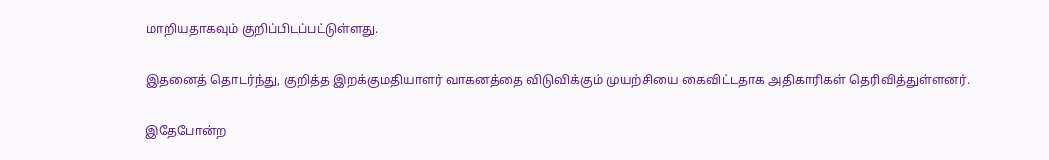மாறியதாகவும் குறிப்பிடப்பட்டுள்ளது.

இதனைத் தொடர்ந்து, குறித்த இறக்குமதியாளர் வாகனத்தை விடுவிக்கும் முயற்சியை கைவிட்டதாக அதிகாரிகள் தெரிவித்துள்ளனர்.

இதேபோன்ற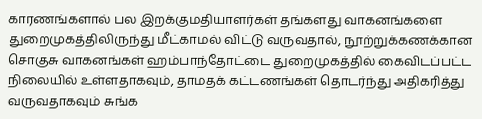காரணங்களால் பல இறக்குமதியாளர்கள் தங்களது வாகனங்களை துறைமுகத்திலிருந்து மீட்காமல் விட்டு வருவதால், நூற்றுக்கணக்கான சொகுசு வாகனங்கள் ஹம்பாந்தோட்டை துறைமுகத்தில் கைவிடப்பட்ட நிலையில் உள்ளதாகவும், தாமதக் கட்டணங்கள் தொடர்ந்து அதிகரித்து வருவதாகவும் சுங்க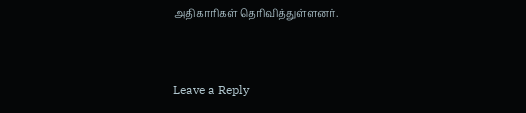அதிகாரிகள் தெரிவித்துள்ளனர்.


Leave a Reply